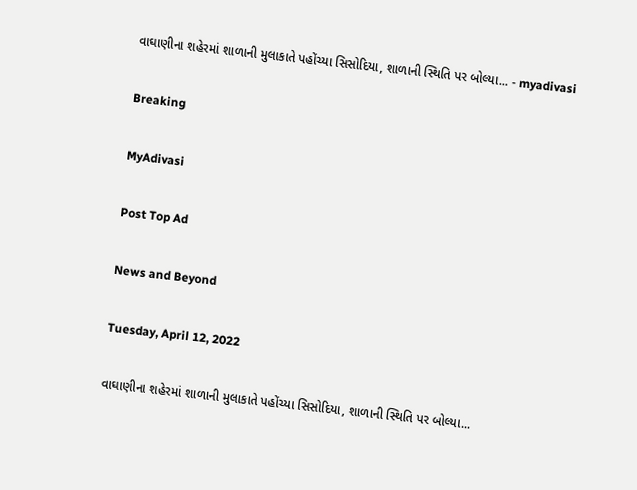વાઘાણીના શહેરમાં શાળાની મુલાકાતે પહોંચ્યા સિસોદિયા, શાળાની સ્થિતિ પર બોલ્યા... - myadivasi

Breaking

MyAdivasi

Post Top Ad

News and Beyond

Tuesday, April 12, 2022

વાઘાણીના શહેરમાં શાળાની મુલાકાતે પહોંચ્યા સિસોદિયા, શાળાની સ્થિતિ પર બોલ્યા...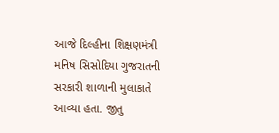આજે દિલ્હીના શિક્ષણમંત્રી મનિષ સિસોદિયા ગુજરાતની સરકારી શાળાની મુલાકાતે આવ્યા હતા. જીતુ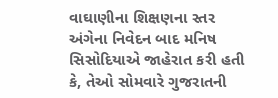વાઘાણીના શિક્ષણના સ્તર અંગેના નિવેદન બાદ મનિષ સિસોદિયાએ જાહેરાત કરી હતી કે, તેઓ સોમવારે ગુજરાતની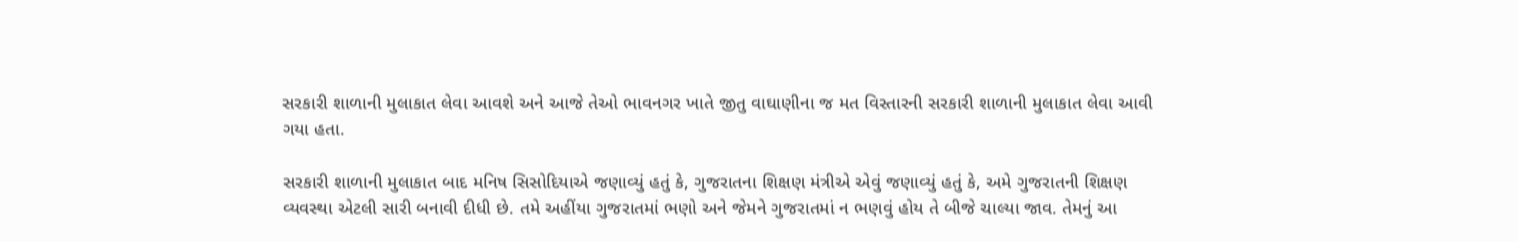સરકારી શાળાની મુલાકાત લેવા આવશે અને આજે તેઓ ભાવનગર ખાતે જીતુ વાઘાણીના જ મત વિસ્તારની સરકારી શાળાની મુલાકાત લેવા આવી ગયા હતા.

સરકારી શાળાની મુલાકાત બાદ મનિષ સિસોદિયાએ જણાવ્યું હતું કે, ગુજરાતના શિક્ષણ મંત્રીએ એવું જણાવ્યું હતું કે, અમે ગુજરાતની શિક્ષણ વ્યવસ્થા એટલી સારી બનાવી દીધી છે. તમે અહીંયા ગુજરાતમાં ભણો અને જેમને ગુજરાતમાં ન ભણવું હોય તે બીજે ચાલ્યા જાવ. તેમનું આ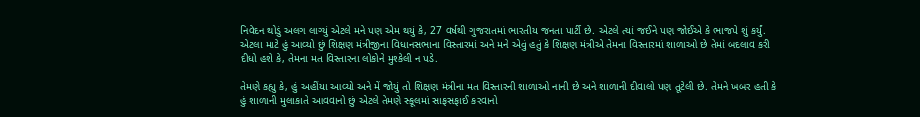નિવેદન થોડું અલગ લાગ્યું એટલે મને પણ એમ થયું કે, 27 વર્ષથી ગુજરાતમાં ભારતીય જનતા પાર્ટી છે. એટલે ત્યાં જઈને પણ જોઈએ કે ભાજપે શું કર્યું. એટલા માટે હું આવ્યો છું શિક્ષણ મંત્રીજીના વિધાનસભાના વિસ્તારમાં અને મને એવું હતું કે શિક્ષણ મંત્રીએ તેમના વિસ્તારમાં શાળાઓ છે તેમાં બદલાવ કરી દીધો હશે કે, તેમના મત વિસ્તારના લોકોને મુશ્કેલી ન પડે.

તેમણે કહ્યુ કે, હું અહીંયા આવ્યો અને મેં જોયું તો શિક્ષણ મંત્રીના મત વિસ્તારની શાળાઓ નાની છે અને શાળાની દીવાલો પણ તૂટેલી છે. તેમને ખબર હતી કે હું શાળાની મુલાકાતે આવવાનો છું એટલે તેમણે સ્કૂલમાં સાફસફાઈ કરવાનો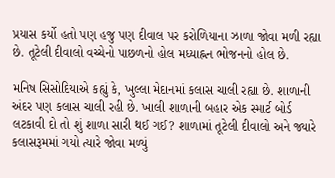પ્રયાસ કર્યો હતો પણ હજુ પણ દીવાલ પર કરોળિયાના ઝાળા જોવા મળી રહ્યા છે. તૂટેલી દીવાલો વચ્ચેનો પાછળનો હોલ મધ્યાહ્નન ભોજનનો હોલ છે.

મનિષ સિસોદિયાએ કહ્યું કે, ખુલ્લા મેદાનમાં કલાસ ચાલી રહ્યા છે. શાળાની અંદર પણ કલાસ ચાલી રહી છે. ખાલી શાળાની બહાર એક સ્માર્ટ બોર્ડ લટકાવી દો તો શું શાળા સારી થઈ ગઈ? શાળામાં તૂટેલી દીવાલો અને જ્યારે કલાસરૂમમાં ગયો ત્યારે જોવા મળ્યું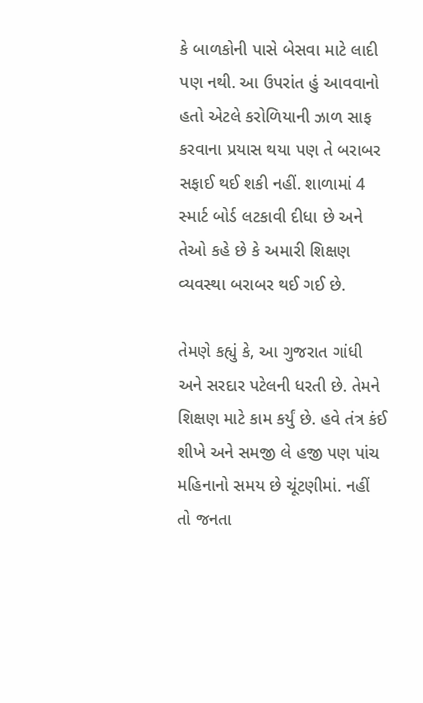કે બાળકોની પાસે બેસવા માટે લાદી પણ નથી. આ ઉપરાંત હું આવવાનો હતો એટલે કરોળિયાની ઝાળ સાફ કરવાના પ્રયાસ થયા પણ તે બરાબર સફાઈ થઈ શકી નહીં. શાળામાં 4 સ્માર્ટ બોર્ડ લટકાવી દીધા છે અને તેઓ કહે છે કે અમારી શિક્ષણ વ્યવસ્થા બરાબર થઈ ગઈ છે.

તેમણે કહ્યું કે, આ ગુજરાત ગાંધી અને સરદાર પટેલની ધરતી છે. તેમને શિક્ષણ માટે કામ કર્યું છે. હવે તંત્ર કંઈ શીખે અને સમજી લે હજી પણ પાંચ મહિનાનો સમય છે ચૂંટણીમાં. નહીં તો જનતા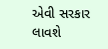એવી સરકાર લાવશે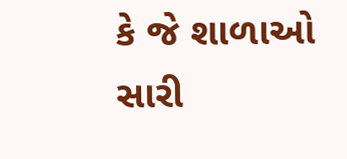કે જે શાળાઓ સારી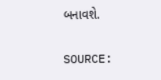બનાવશે.

SOURCE: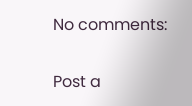No comments:

Post a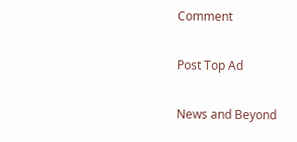Comment

Post Top Ad

News and Beyond